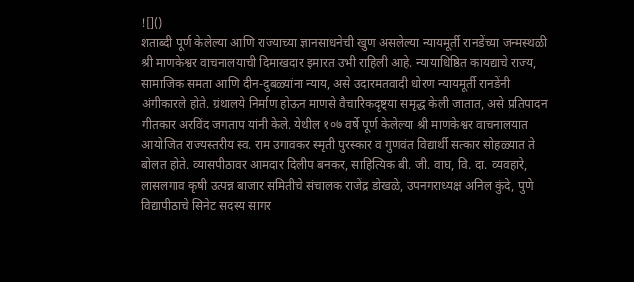![]()
शताब्दी पूर्ण केलेल्या आणि राज्याच्या ज्ञानसाधनेची खुण असलेल्या न्यायमूर्ती रानडेंच्या जन्मस्थळी श्री माणकेश्वर वाचनालयाची दिमाखदार इमारत उभी राहिली आहे. न्यायाधिष्ठित कायद्याचे राज्य, सामाजिक समता आणि दीन-दुबळ्यांना न्याय, असे उदारमतवादी धोरण न्यायमूर्ती रानडेंनी अंगीकारले होते. ग्रंथालये निर्माण होऊन माणसे वैचारिकदृष्ट्या समृद्ध केली जातात, असे प्रतिपादन गीतकार अरविंद जगताप यांनी केले. येथील १०७ वर्षे पूर्ण केलेल्या श्री माणकेश्वर वाचनालयात आयोजित राज्यस्तरीय स्व. राम उगावकर स्मृती पुरस्कार व गुणवंत विद्यार्थी सत्कार सोहळ्यात ते बोलत होते. व्यासपीठावर आमदार दिलीप बनकर, साहित्यिक बी. जी. वाघ, वि. दा. व्यवहारे, लासलगाव कृषी उत्पन्न बाजार समितीचे संचालक राजेंद्र डोखळे, उपनगराध्यक्ष अनिल कुंदे, पुणे विद्यापीठाचे सिनेट सदस्य सागर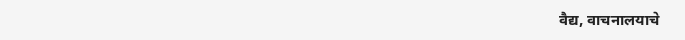वैद्य, वाचनालयाचे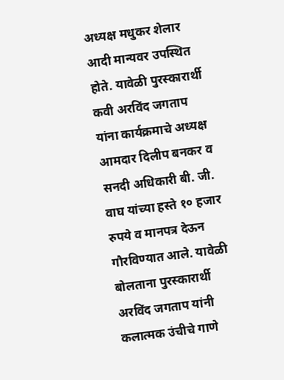अध्यक्ष मधुकर शेलार आदी मान्यवर उपस्थित होते. यावेळी पुरस्कारार्थी कवी अरविंद जगताप यांना कार्यक्रमाचे अध्यक्ष आमदार दिलीप बनकर व सनदी अधिकारी बी. जी. वाघ यांच्या हस्ते १० हजार रुपये व मानपत्र देऊन गौरविण्यात आले. यावेळी बोलताना पुरस्कारार्थी अरविंद जगताप यांनी कलात्मक उंचीचे गाणे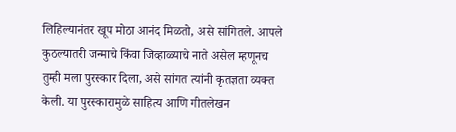लिहिल्यानंतर खूप मोठा आनंद मिळतो, असे सांगितले. आपले कुठल्यातरी जन्माचे किंवा जिव्हाळ्याचे नाते असेल म्हणूनच तुम्ही मला पुरस्कार दिला, असे सांगत त्यांनी कृतज्ञता व्यक्त केली. या पुरस्कारामुळे साहित्य आणि गीतलेखन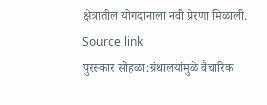क्षेत्रातील योगदानाला नवी प्रेरणा मिळाली.
Source link
पुरस्कार सोहळा:ग्रंथालयांमुळे वैचारिक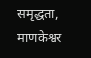समृद्धता, माणकेश्वर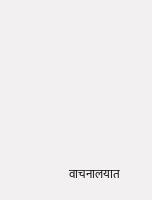वाचनालयात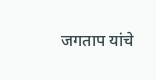जगताप यांचे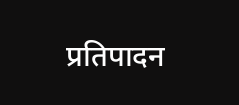प्रतिपादन